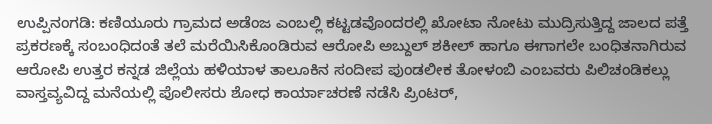ಉಪ್ಪಿನಂಗಡಿ: ಕಣಿಯೂರು ಗ್ರಾಮದ ಅಡೆಂಜ ಎಂಬಲ್ಲಿ ಕಟ್ಟಡವೊಂದರಲ್ಲಿ ಖೋಟಾ ನೋಟು ಮುದ್ರಿಸುತ್ತಿದ್ದ ಜಾಲದ ಪತ್ತೆ ಪ್ರಕರಣಕ್ಕೆ ಸಂಬಂಧಿದಂತೆ ತಲೆ ಮರೆಯಿಸಿಕೊಂಡಿರುವ ಆರೋಪಿ ಅಬ್ದುಲ್ ಶಕೀಲ್ ಹಾಗೂ ಈಗಾಗಲೇ ಬಂಧಿತನಾಗಿರುವ ಆರೋಪಿ ಉತ್ತರ ಕನ್ನಡ ಜಿಲ್ಲೆಯ ಹಳಿಯಾಳ ತಾಲೂಕಿನ ಸಂದೀಪ ಪುಂಡಲೀಕ ತೋಳಂಬಿ ಎಂಬವರು ಪಿಲಿಚಂಡಿಕಲ್ಲು ವಾಸ್ತವ್ಯವಿದ್ದ ಮನೆಯಲ್ಲಿ ಪೊಲೀಸರು ಶೋಧ ಕಾರ್ಯಾಚರಣೆ ನಡೆಸಿ ಪ್ರಿಂಟರ್,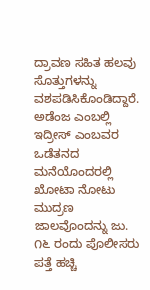ದ್ರಾವಣ ಸಹಿತ ಹಲವು ಸೊತ್ತುಗಳನ್ನು ವಶಪಡಿಸಿಕೊಂಡಿದ್ದಾರೆ.
ಅಡೆಂಜ ಎಂಬಲ್ಲಿ ಇದ್ರೀಸ್ ಎಂಬವರ ಒಡೆತನದ ಮನೆಯೊಂದರಲ್ಲಿ ಖೋಟಾ ನೋಟು ಮುದ್ರಣ ಜಾಲವೊಂದನ್ನು ಜು. ೧೬ ರಂದು ಪೊಲೀಸರು ಪತ್ತೆ ಹಚ್ಚಿ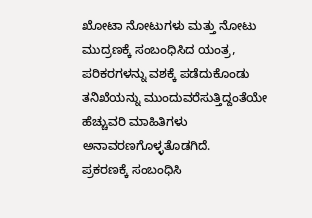ಖೋಟಾ ನೋಟುಗಳು ಮತ್ತು ನೋಟು ಮುದ್ರಣಕ್ಕೆ ಸಂಬಂಧಿಸಿದ ಯಂತ್ರ, ಪರಿಕರಗಳನ್ನು ವಶಕ್ಕೆ ಪಡೆದುಕೊಂಡು ತನಿಖೆಯನ್ನು ಮುಂದುವರೆಸುತ್ತಿದ್ದಂತೆಯೇ ಹೆಚ್ಚುವರಿ ಮಾಹಿತಿಗಳು ಅನಾವರಣಗೊಳ್ಳತೊಡಗಿದೆ.
ಪ್ರಕರಣಕ್ಕೆ ಸಂಬಂಧಿಸಿ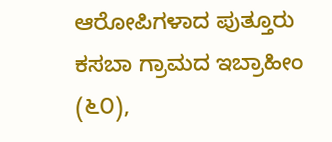ಆರೋಪಿಗಳಾದ ಪುತ್ತೂರು ಕಸಬಾ ಗ್ರಾಮದ ಇಬ್ರಾಹೀಂ (೬೦),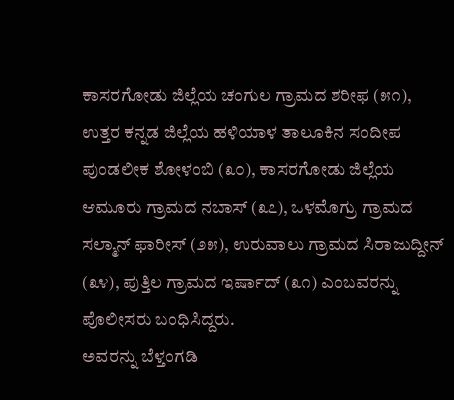ಕಾಸರಗೋಡು ಜಿಲ್ಲೆಯ ಚಂಗುಲ ಗ್ರಾಮದ ಶರೀಫ (೫೧), ಉತ್ತರ ಕನ್ನಡ ಜಿಲ್ಲೆಯ ಹಳಿಯಾಳ ತಾಲೂಕಿನ ಸಂದೀಪ ಪುಂಡಲೀಕ ಶೋಳಂಬಿ (೩೦), ಕಾಸರಗೋಡು ಜಿಲ್ಲೆಯ ಆಮೂರು ಗ್ರಾಮದ ನಬಾಸ್ (೩೭), ಒಳಮೊಗ್ರು ಗ್ರಾಮದ ಸಲ್ಮಾನ್ ಫಾರೀಸ್ (೨೫), ಉರುವಾಲು ಗ್ರಾಮದ ಸಿರಾಜುದ್ದೀನ್ (೩೪), ಪುತ್ತಿಲ ಗ್ರಾಮದ ಇರ್ಷಾದ್ (೩೧) ಎಂಬವರನ್ನು ಪೊಲೀಸರು ಬಂಧಿಸಿದ್ದರು.
ಅವರನ್ನು ಬೆಳ್ತಂಗಡಿ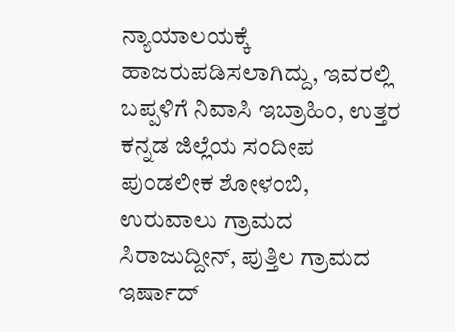ನ್ಯಾಯಾಲಯಕ್ಕೆ ಹಾಜರುಪಡಿಸಲಾಗಿದ್ದು, ಇವರಲ್ಲಿ ಬಪ್ಪಳಿಗೆ ನಿವಾಸಿ ಇಬ್ರಾಹಿಂ, ಉತ್ತರ ಕನ್ನಡ ಜಿಲ್ಲೆಯ ಸಂದೀಪ ಪುಂಡಲೀಕ ಶೋಳಂಬಿ, ಉರುವಾಲು ಗ್ರಾಮದ ಸಿರಾಜುದ್ದೀನ್, ಪುತ್ತಿಲ ಗ್ರಾಮದ ಇರ್ಷಾದ್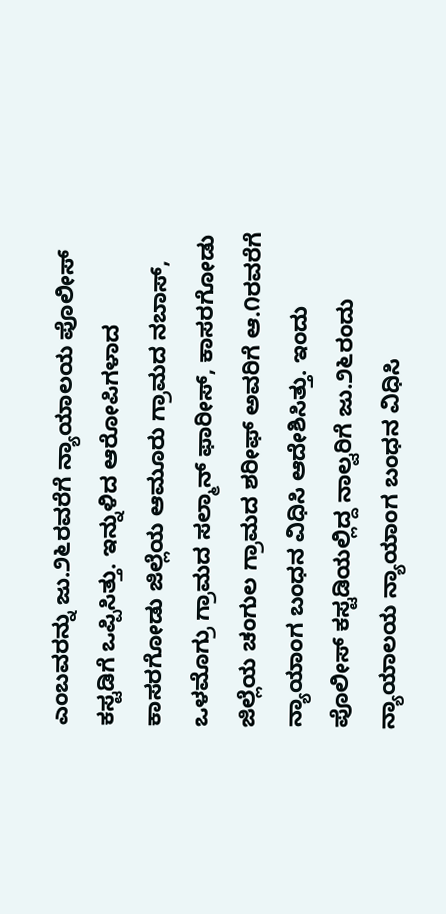ಎಂಬವರನ್ನು ಜು.೨೬ರವರೆಗೆ ನ್ಯಾಯಾಲಯ ಪೊಲೀಸ್ ಕಸ್ಟಡಿಗೆ ಒಪ್ಪಿಸಿತ್ತು. ಇನ್ನುಳಿದ ಆರೋಪಿಗಳಾದ ಕಾಸರಗೋಡು ಜಿಲ್ಲೆಯ ಆಮೂರು ಗ್ರಾಮದ ನಬಾಸ್, ಒಳಮೊಗ್ರು ಗ್ರಾಮದ ಸಲ್ಮಾನ್ ಫಾರೀಸ್, ಕಾಸರಗೋಡು ಜಿಲ್ಲೆಯ ಚಂಗುಲ ಗ್ರಾಮದ ಶರೀಫ್ ಅವರಿಗೆ ಆ.೧ರವರೆಗೆ ನ್ಯಾಯಾಂಗ ಬಂಧನ ವಿಧಿಸಿ ಆದೇಶಿಸಿತ್ತು. ಇಂದು ಪೊಲೀಸ್ ಕಸ್ಟಡಿಯಲ್ಲಿದ್ದ ನಾಲ್ವರಿಗೆ ಜು.೨೬ರಂದು ನ್ಯಾಯಾಲಯ ನ್ಯಾಯಾಂಗ ಬಂಧನ ವಿಧಿಸಿ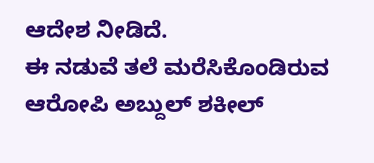ಆದೇಶ ನೀಡಿದೆ.
ಈ ನಡುವೆ ತಲೆ ಮರೆಸಿಕೊಂಡಿರುವ ಆರೋಪಿ ಅಬ್ದುಲ್ ಶಕೀಲ್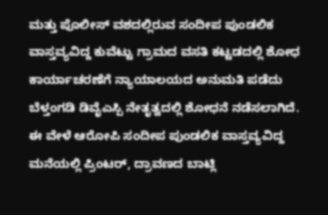ಮತ್ತು ಪೊಲೀಸ್ ವಶದಲ್ಲಿರುವ ಸಂದೀಪ ಪುಂಡಲಿಕ ವಾಸ್ತವ್ಯವಿದ್ದ ಕುವೆಟ್ಟು ಗ್ರಾಮದ ವಸತಿ ಕಟ್ಟಡದಲ್ಲಿ ಶೋಧ ಕಾರ್ಯಾಚರಣೆಗೆ ನ್ಯಾಯಾಲಯದ ಅನುಮತಿ ಪಡೆದು ಬೆಳ್ತಂಗಡಿ ಡಿವೈಎಸ್ಪಿ ನೇತೃತ್ವದಲ್ಲಿ ಶೋಧನೆ ನಡೆಸಲಾಗಿದೆ. ಈ ವೇಳೆ ಆರೋಪಿ ಸಂದೀಪ ಪುಂಡಲಿಕ ವಾಸ್ತವ್ಯವಿದ್ದ ಮನೆಯಲ್ಲಿ ಪ್ರಿಂಟರ್, ದ್ರಾವಣದ ಬಾಟ್ಲಿ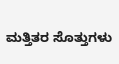ಮತ್ತಿತರ ಸೊತ್ತುಗಳು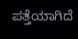ಪತ್ತೆಯಾಗಿದೆ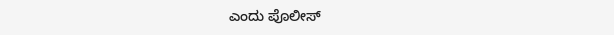ಎಂದು ಪೊಲೀಸ್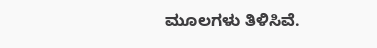ಮೂಲಗಳು ತಿಳಿಸಿವೆ.